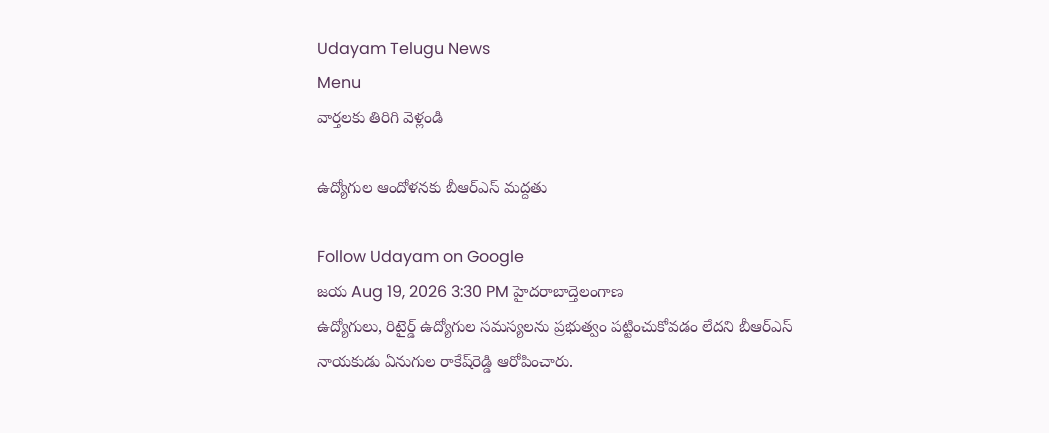Udayam Telugu News
Menu
వార్తలకు తిరిగి వెళ్లండి

ఉద్యోగుల ఆందోళనకు బీఆర్ఎస్ మద్దతు

Follow Udayam on Google
జయ Aug 19, 2026 3:30 PM హైదరాబాద్తెలంగాణ
ఉద్యోగులు, రిటైర్డ్‌ ఉద్యోగుల సమస్యలను ప్రభుత్వం పట్టించుకోవడం లేదని బీఆర్‌ఎస్‌ నాయకుడు ఏనుగుల రాకేష్‌రెడ్డి ఆరోపించారు.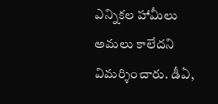ఎన్నికల హామీలు అమలు కాలేదని విమర్శించారు. డీఏ,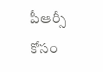పీఆర్సీ కోసం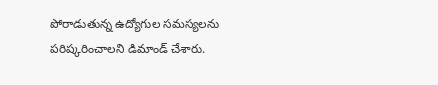పోరాడుతున్న ఉద్యోగుల సమస్యలను పరిష్కరించాలని డిమాండ్‌ చేశారు.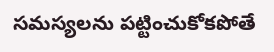సమస్యలను పట్టించుకోకపోతే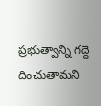ప్రభుత్వాన్ని గద్దె దించుతామని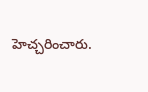హెచ్చరించారు.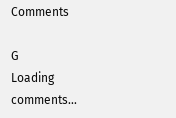Comments

G
Loading comments...